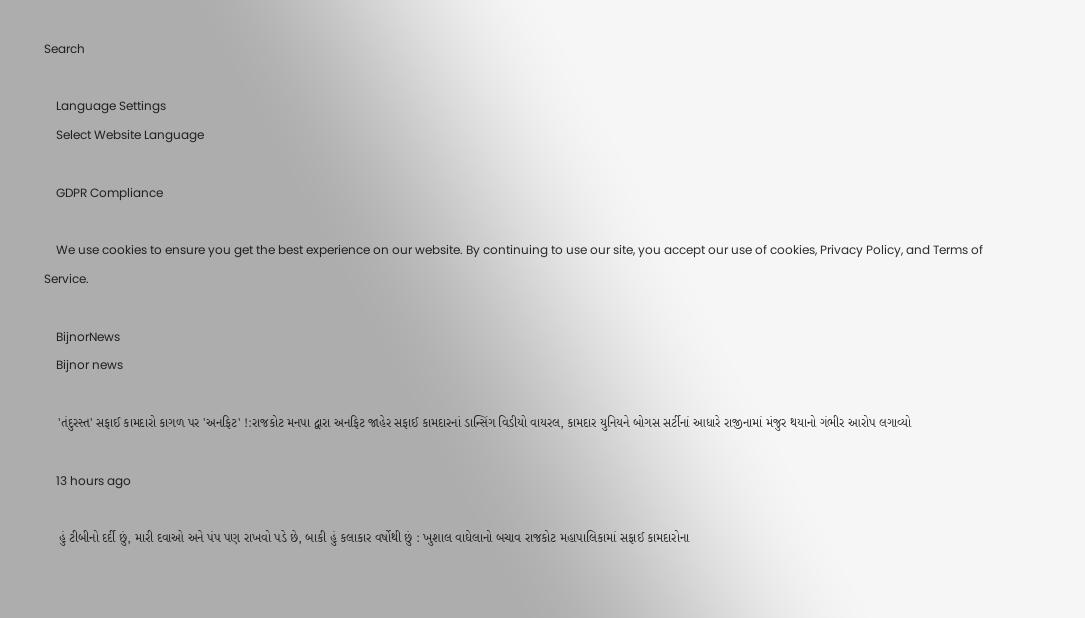Search

    Language Settings
    Select Website Language

    GDPR Compliance

    We use cookies to ensure you get the best experience on our website. By continuing to use our site, you accept our use of cookies, Privacy Policy, and Terms of Service.

    BijnorNews
    Bijnor news

    'તંદુરસ્ત' સફાઈ કામદારો કાગળ પર 'અનફિટ' !:રાજકોટ મનપા દ્વારા અનફિટ જાહેર સફાઈ કામદારનાં ડાન્સિંગ વિડીયો વાયરલ, કામદાર યુનિયને બોગસ સર્ટીનાં આધારે રાજીનામાં મંજુર થયાનો ગંભીર આરોપ લગાવ્યો

    13 hours ago

    હું ટીબીનો દર્દી છું, મારી દવાઓ અને પંપ પણ રાખવો પડે છે, બાકી હું કલાકાર વર્ષોથી છું : ખુશાલ વાઘેલાનો બચાવ રાજકોટ મહાપાલિકામાં સફાઈ કામદારોના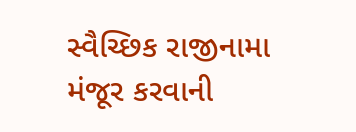સ્વૈચ્છિક રાજીનામા મંજૂર કરવાની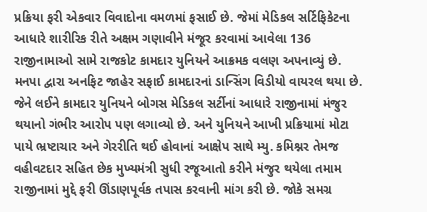પ્રક્રિયા ફરી એકવાર વિવાદોના વમળમાં ફસાઈ છે. જેમાં મેડિકલ સર્ટિફિકેટના આધારે શારીરિક રીતે અક્ષમ ગણાવીને મંજૂર કરવામાં આવેલા 136 રાજીનામાઓ સામે રાજકોટ કામદાર યુનિયને આક્રમક વલણ અપનાવ્યું છે. મનપા દ્વારા અનફિટ જાહેર સફાઈ કામદારનાં ડાન્સિંગ વિડીયો વાયરલ થયા છે. જેને લઈને કામદાર યુનિયને બોગસ મેડિકલ સર્ટીનાં આધારે રાજીનામાં મંજુર થયાનો ગંભીર આરોપ પણ લગાવ્યો છે. અને યુનિયને આખી પ્રક્રિયામાં મોટા પાયે ભ્રષ્ટાચાર અને ગેરરીતિ થઈ હોવાનાં આક્ષેપ સાથે મ્યુ. કમિશ્નર તેમજ વહીવટદાર સહિત છેક મુખ્યમંત્રી સુધી રજૂઆતો કરીને મંજુર થયેલા તમામ રાજીનામાં મુદ્દે ફરી ઊંડાણપૂર્વક તપાસ કરવાની માંગ કરી છે. જોકે સમગ્ર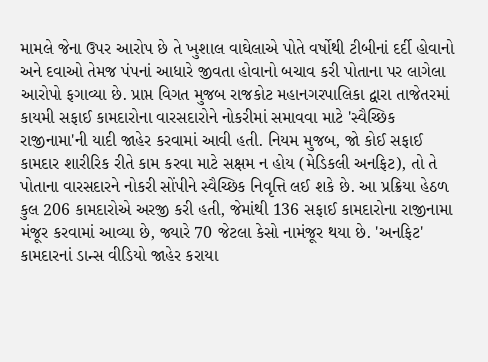મામલે જેના ઉપર આરોપ છે તે ખુશાલ વાઘેલાએ પોતે વર્ષોથી ટીબીનાં દર્દી હોવાનો અને દવાઓ તેમજ પંપનાં આધારે જીવતા હોવાનો બચાવ કરી પોતાના પર લાગેલા આરોપો ફગાવ્યા છે. પ્રાપ્ત વિગત મુજબ રાજકોટ મહાનગરપાલિકા દ્વારા તાજેતરમાં કાયમી સફાઈ કામદારોના વારસદારોને નોકરીમાં સમાવવા માટે 'સ્વૈચ્છિક રાજીનામા'ની યાદી જાહેર કરવામાં આવી હતી. નિયમ મુજબ, જો કોઈ સફાઈ કામદાર શારીરિક રીતે કામ કરવા માટે સક્ષમ ન હોય (મેડિકલી અનફિટ), તો તે પોતાના વારસદારને નોકરી સોંપીને સ્વૈચ્છિક નિવૃત્તિ લઈ શકે છે. આ પ્રક્રિયા હેઠળ કુલ 206 કામદારોએ અરજી કરી હતી, જેમાંથી 136 સફાઈ કામદારોના રાજીનામા મંજૂર કરવામાં આવ્યા છે, જ્યારે 70 જેટલા કેસો નામંજૂર થયા છે. 'અનફિટ' કામદારનાં ડાન્સ વીડિયો જાહેર કરાયા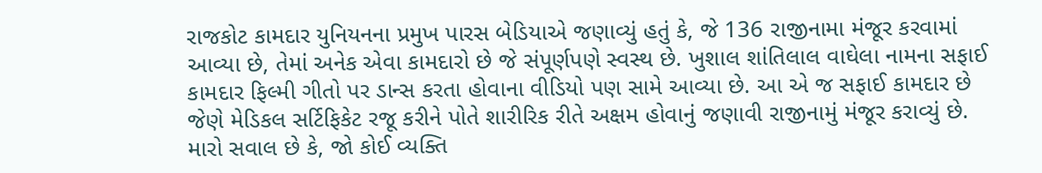રાજકોટ કામદાર યુનિયનના પ્રમુખ પારસ બેડિયાએ જણાવ્યું હતું કે, જે 136 રાજીનામા મંજૂર કરવામાં આવ્યા છે, તેમાં અનેક એવા કામદારો છે જે સંપૂર્ણપણે સ્વસ્થ છે. ખુશાલ શાંતિલાલ વાઘેલા નામના સફાઈ કામદાર ફિલ્મી ગીતો પર ડાન્સ કરતા હોવાના વીડિયો પણ સામે આવ્યા છે. આ એ જ સફાઈ કામદાર છે જેણે મેડિકલ સર્ટિફિકેટ રજૂ કરીને પોતે શારીરિક રીતે અક્ષમ હોવાનું જણાવી રાજીનામું મંજૂર કરાવ્યું છે. મારો સવાલ છે કે, જો કોઈ વ્યક્તિ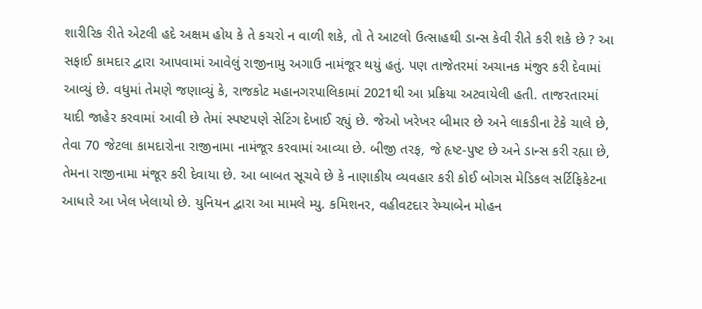શારીરિક રીતે એટલી હદે અક્ષમ હોય કે તે કચરો ન વાળી શકે, તો તે આટલો ઉત્સાહથી ડાન્સ કેવી રીતે કરી શકે છે ? આ સફાઈ કામદાર દ્વારા આપવામાં આવેલું રાજીનામુ અગાઉ નામંજૂર થયું હતું. પણ તાજેતરમાં અચાનક મંજુર કરી દેવામાં આવ્યું છે. વધુમાં તેમણે જણાવ્યું કે, રાજકોટ મહાનગરપાલિકામાં 2021થી આ પ્રક્રિયા અટવાયેલી હતી. તાજરતારમાં યાદી જાહેર કરવામાં આવી છે તેમાં સ્પષ્ટપણે સેટિંગ દેખાઈ રહ્યું છે. જેઓ ખરેખર બીમાર છે અને લાકડીના ટેકે ચાલે છે, તેવા 70 જેટલા કામદારોના રાજીનામા નામંજૂર કરવામાં આવ્યા છે. બીજી તરફ, જે હૃષ્ટ-પુષ્ટ છે અને ડાન્સ કરી રહ્યા છે, તેમના રાજીનામા મંજૂર કરી દેવાયા છે. આ બાબત સૂચવે છે કે નાણાકીય વ્યવહાર કરી કોઈ બોગસ મેડિકલ સર્ટિફિકેટના આધારે આ ખેલ ખેલાયો છે. યુનિયન દ્વારા આ મામલે મ્યુ. કમિશનર, વહીવટદાર રેમ્યાબેન મોહન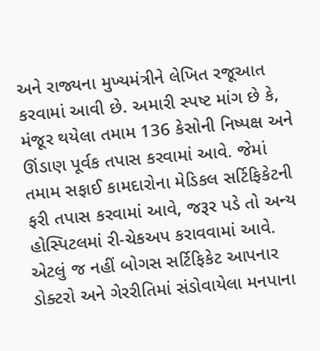અને રાજ્યના મુખ્યમંત્રીને લેખિત રજૂઆત કરવામાં આવી છે. અમારી સ્પષ્ટ માંગ છે કે, મંજૂર થયેલા તમામ 136 કેસોની નિષ્પક્ષ અને ઊંડાણ પૂર્વક તપાસ કરવામાં આવે. જેમાં તમામ સફાઈ કામદારોના મેડિકલ સર્ટિફિકેટની ફરી તપાસ કરવામાં આવે, જરૂર પડે તો અન્ય હોસ્પિટલમાં રી-ચેકઅપ કરાવવામાં આવે. એટલું જ નહીં બોગસ સર્ટિફિકેટ આપનાર ડોક્ટરો અને ગેરરીતિમાં સંડોવાયેલા મનપાના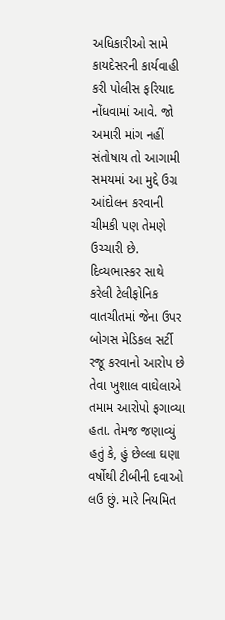અધિકારીઓ સામે કાયદેસરની કાર્યવાહી કરી પોલીસ ફરિયાદ નોંધવામાં આવે. જો અમારી માંગ નહીં સંતોષાય તો આગામી સમયમાં આ મુદ્દે ઉગ્ર આંદોલન કરવાની ચીમકી પણ તેમણે ઉચ્ચારી છે. દિવ્યભાસ્કર સાથે કરેલી ટેલીફોનિક વાતચીતમાં જેના ઉપર બોગસ મેડિકલ સર્ટી રજૂ કરવાનો આરોપ છે તેવા ખુશાલ વાઘેલાએ તમામ આરોપો ફગાવ્યા હતા. તેમજ જણાવ્યું હતું કે, હું છેલ્લા ઘણા વર્ષોથી ટીબીની દવાઓ લઉ છું. મારે નિયમિત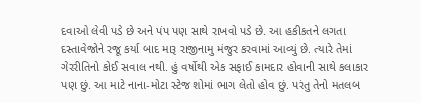દવાઓ લેવી પડે છે અને પંપ પણ સાથે રાખવો પડે છે. આ હકીકતને લગતા દસ્તાવેજોને રજૂ કર્યા બાદ મારૂ રાજીનામુ મંજુર કરવામાં આવ્યું છે. ત્યારે તેમાં ગેરરીતિનો કોઈ સવાલ નથી. હું વર્ષોથી એક સફાઈ કામદાર હોવાની સાથે કલાકાર પણ છું. આ માટે નાના-મોટા સ્ટેજ શોમાં ભાગ લેતો હોવ છું. પરંતુ તેનો મતલબ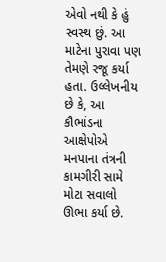એવો નથી કે હું સ્વસ્થ છું. આ માટેના પુરાવા પણ તેમણે રજૂ કર્યા હતા. ઉલ્લેખનીય છે કે, આ કૌભાંડના આક્ષેપોએ મનપાના તંત્રની કામગીરી સામે મોટા સવાલો ઊભા કર્યા છે.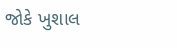જોકે ખુશાલ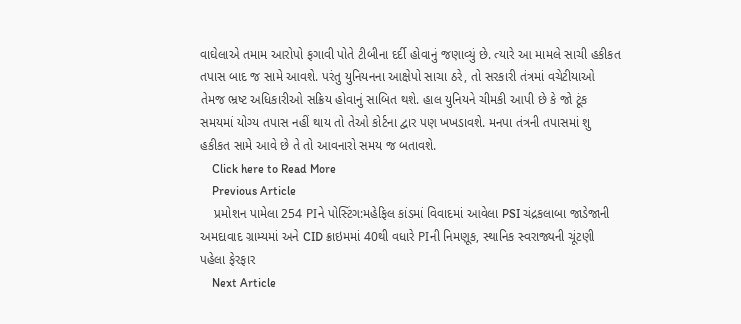વાઘેલાએ તમામ આરોપો ફગાવી પોતે ટીબીના દર્દી હોવાનું જણાવ્યું છે. ત્યારે આ મામલે સાચી હકીકત તપાસ બાદ જ સામે આવશે. પરંતુ યુનિયનના આક્ષેપો સાચા ઠરે, તો સરકારી તંત્રમાં વચેટીયાઓ તેમજ ભ્રષ્ટ અધિકારીઓ સક્રિય હોવાનું સાબિત થશે. હાલ યુનિયને ચીમકી આપી છે કે જો ટૂંક સમયમાં યોગ્ય તપાસ નહીં થાય તો તેઓ કોર્ટના દ્વાર પણ ખખડાવશે. મનપા તંત્રની તપાસમાં શુ હકીકત સામે આવે છે તે તો આવનારો સમય જ બતાવશે.
    Click here to Read More
    Previous Article
    પ્રમોશન પામેલા 254 PIને પોસ્ટિંગ:મહેફિલ કાંડમાં વિવાદમાં આવેલા PSI ચંદ્રકલાબા જાડેજાની અમદાવાદ ગ્રામ્યમાં અને CID ક્રાઇમમાં 40થી વધારે PIની નિમણૂક, સ્થાનિક સ્વરાજ્યની ચૂંટણી પહેલા ફેરફાર
    Next Article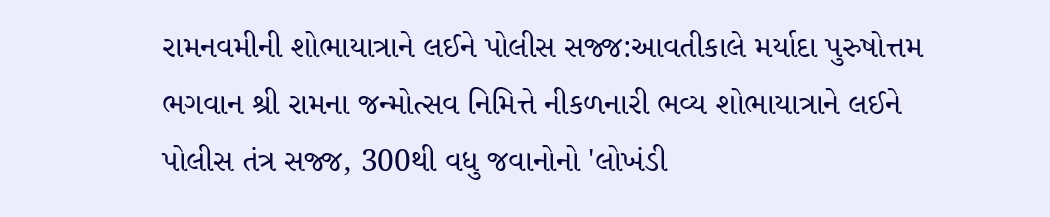રામનવમીની શોભાયાત્રાને લઈને પોલીસ સજ્જ:આવતીકાલે મર્યાદા પુરુષોત્તમ ભગવાન શ્રી રામના જન્મોત્સવ નિમિત્તે નીકળનારી ભવ્ય શોભાયાત્રાને લઈને પોલીસ તંત્ર સજ્જ, 300થી વધુ જવાનોનો 'લોખંડી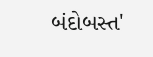બંદોબસ્ત'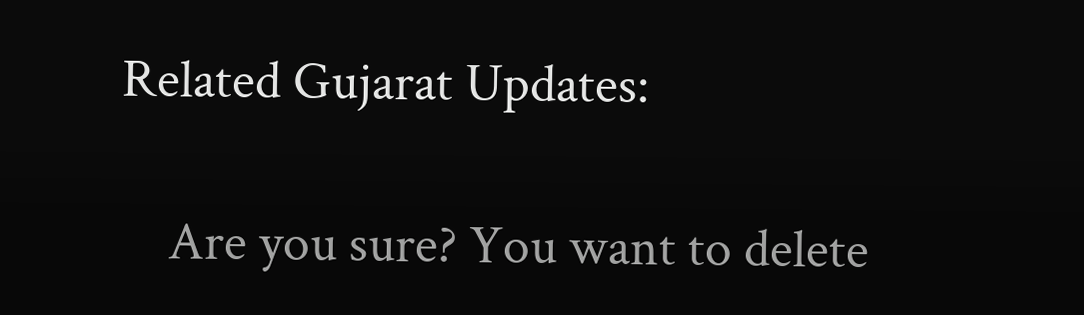Related Gujarat Updates:

    Are you sure? You want to delete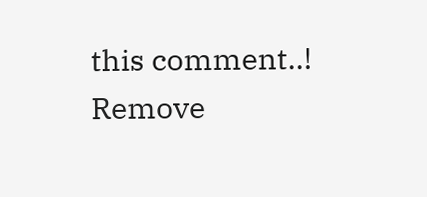this comment..! Remove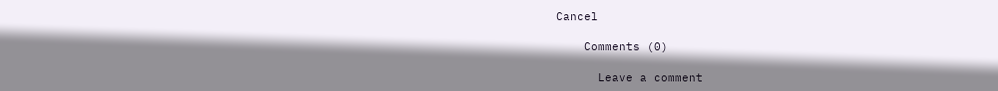Cancel

    Comments (0)

      Leave a comment